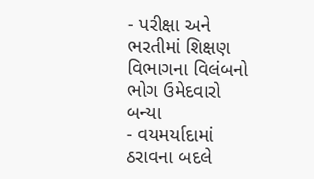- પરીક્ષા અને ભરતીમાં શિક્ષણ વિભાગના વિલંબનો ભોગ ઉમેદવારો બન્યા
- વયમર્યાદામાં ઠરાવના બદલે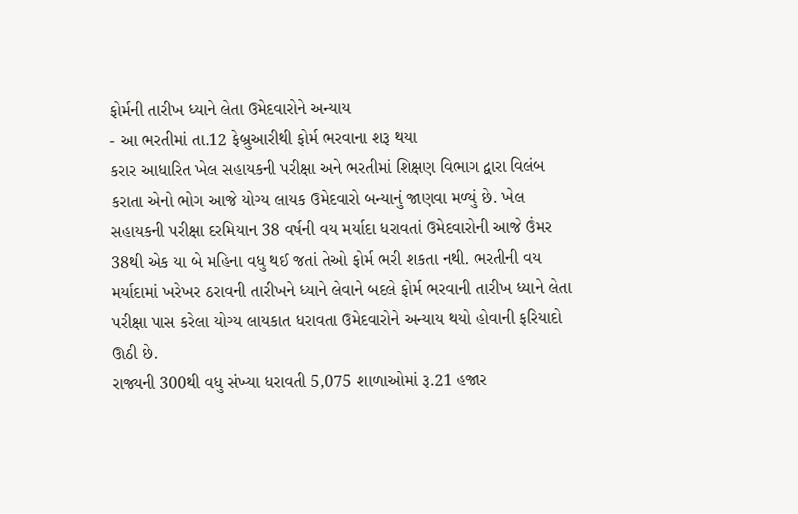ફોર્મની તારીખ ધ્યાને લેતા ઉમેદવારોને અન્યાય
- આ ભરતીમાં તા.12 ફેબ્રુઆરીથી ફોર્મ ભરવાના શરૂ થયા
કરાર આધારિત ખેલ સહાયકની પરીક્ષા અને ભરતીમાં શિક્ષણ વિભાગ દ્વારા વિલંબ કરાતા એનો ભોગ આજે યોગ્ય લાયક ઉમેદવારો બન્યાનું જાણવા મળ્યું છે. ખેલ સહાયકની પરીક્ષા દરમિયાન 38 વર્ષની વય મર્યાદા ધરાવતાં ઉમેદવારોની આજે ઉંમર 38થી એક યા બે મહિના વધુ થઈ જતાં તેઓ ફોર્મ ભરી શકતા નથી. ભરતીની વય મર્યાદામાં ખરેખર ઠરાવની તારીખને ધ્યાને લેવાને બદલે ફોર્મ ભરવાની તારીખ ધ્યાને લેતા પરીક્ષા પાસ કરેલા યોગ્ય લાયકાત ધરાવતા ઉમેદવારોને અન્યાય થયો હોવાની ફરિયાદો ઊઠી છે.
રાજ્યની 300થી વધુ સંખ્યા ધરાવતી 5,075 શાળાઓમાં રૂ.21 હજાર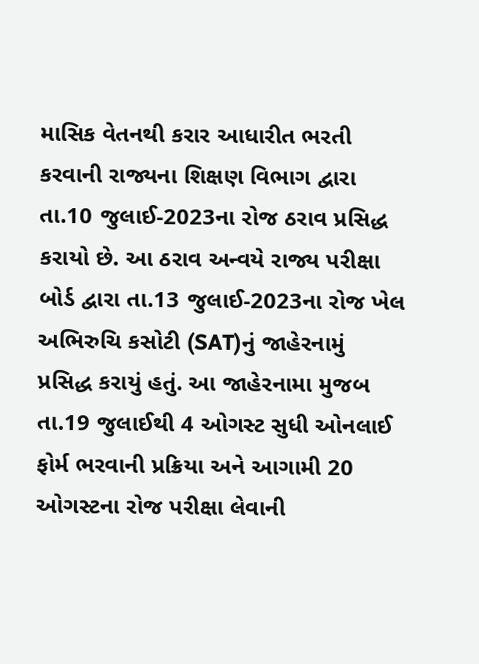માસિક વેતનથી કરાર આધારીત ભરતી કરવાની રાજ્યના શિક્ષણ વિભાગ દ્વારા તા.10 જુલાઈ-2023ના રોજ ઠરાવ પ્રસિદ્ધ કરાયો છે. આ ઠરાવ અન્વયે રાજ્ય પરીક્ષા બોર્ડ દ્વારા તા.13 જુલાઈ-2023ના રોજ ખેલ અભિરુચિ કસોટી (SAT)નું જાહેરનામું પ્રસિદ્ધ કરાયું હતું. આ જાહેરનામા મુજબ તા.19 જુલાઈથી 4 ઓગસ્ટ સુધી ઓનલાઈ ફોર્મ ભરવાની પ્રક્રિયા અને આગામી 20 ઓગસ્ટના રોજ પરીક્ષા લેવાની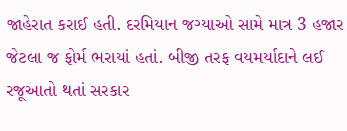જાહેરાત કરાઈ હતી. દરમિયાન જગ્યાઓ સામે માત્ર 3 હજાર જેટલા જ ફોર્મ ભરાયાં હતાં. બીજી તરફ વયમર્યાદાને લઈ રજૂઆતો થતાં સરકાર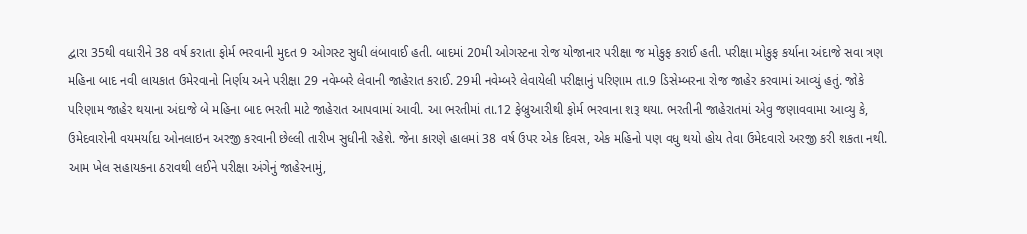દ્વારા 35થી વધારીને 38 વર્ષ કરાતા ફોર્મ ભરવાની મુદત 9 ઓગસ્ટ સુધી લંબાવાઈ હતી. બાદમાં 20મી ઓગસ્ટના રોજ યોજાનાર પરીક્ષા જ મોકુફ કરાઈ હતી. પરીક્ષા મોકુફ કર્યાના અંદાજે સવા ત્રણ મહિના બાદ નવી લાયકાત ઉમેરવાનો નિર્ણય અને પરીક્ષા 29 નવેમ્બરે લેવાની જાહેરાત કરાઈ. 29મી નવેમ્બરે લેવાયેલી પરીક્ષાનું પરિણામ તા.9 ડિસેમ્બરના રોજ જાહેર કરવામાં આવ્યું હતું. જોકે પરિણામ જાહેર થયાના અંદાજે બે મહિના બાદ ભરતી માટે જાહેરાત આપવામાં આવી. આ ભરતીમાં તા.12 ફેબ્રુઆરીથી ફોર્મ ભરવાના શરૂ થયા. ભરતીની જાહેરાતમાં એવુ જણાવવામા આવ્યુ કે, ઉમેદવારોની વયમર્યાદા ઓનલાઇન અરજી કરવાની છેલ્લી તારીખ સુધીની રહેશે. જેના કારણે હાલમાં 38 વર્ષ ઉપર એક દિવસ, એક મહિનો પણ વધુ થયો હોય તેવા ઉમેદવારો અરજી કરી શકતા નથી. આમ ખેલ સહાયકના ઠરાવથી લઈને પરીક્ષા અંગેનું જાહેરનામું,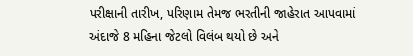પરીક્ષાની તારીખ, પરિણામ તેમજ ભરતીની જાહેરાત આપવામાં અંદાજે 8 મહિના જેટલો વિલંબ થયો છે અને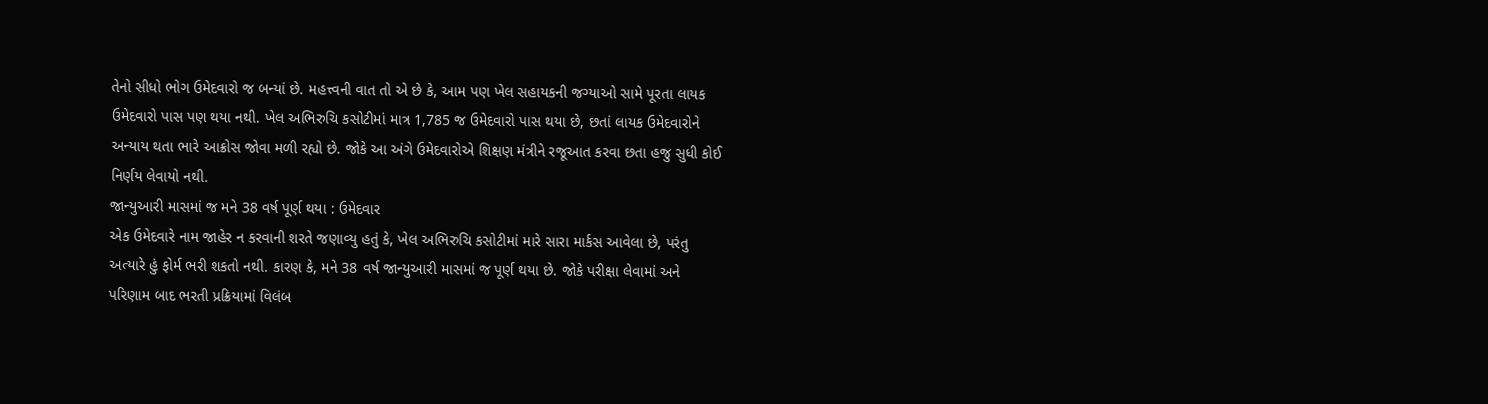તેનો સીધો ભોગ ઉમેદવારો જ બન્યાં છે. મહત્ત્વની વાત તો એ છે કે, આમ પણ ખેલ સહાયકની જગ્યાઓ સામે પૂરતા લાયક ઉમેદવારો પાસ પણ થયા નથી. ખેલ અભિરુચિ કસોટીમાં માત્ર 1,785 જ ઉમેદવારો પાસ થયા છે, છતાં લાયક ઉમેદવારોને અન્યાય થતા ભારે આક્રોસ જોવા મળી રહ્યો છે. જોકે આ અંગે ઉમેદવારોએ શિક્ષણ મંત્રીને રજૂઆત કરવા છતા હજુ સુધી કોઈ નિર્ણય લેવાયો નથી.
જાન્યુઆરી માસમાં જ મને 38 વર્ષ પૂર્ણ થયા : ઉમેદવાર
એક ઉમેદવારે નામ જાહેર ન કરવાની શરતે જણાવ્યુ હતું કે, ખેલ અભિરુચિ કસોટીમાં મારે સારા માર્કસ આવેલા છે, પરંતુ અત્યારે હું ફોર્મ ભરી શકતો નથી. કારણ કે, મને 38 વર્ષ જાન્યુઆરી માસમાં જ પૂર્ણ થયા છે. જોકે પરીક્ષા લેવામાં અને પરિણામ બાદ ભરતી પ્રક્રિયામાં વિલંબ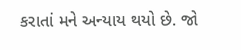કરાતાં મને અન્યાય થયો છે. જો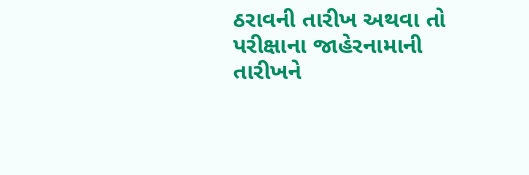ઠરાવની તારીખ અથવા તો પરીક્ષાના જાહેરનામાની તારીખને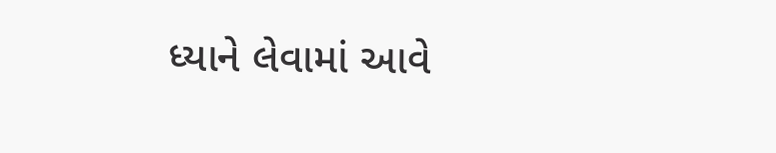ધ્યાને લેવામાં આવે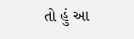તો હું આ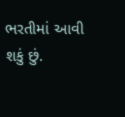ભરતીમાં આવી શકું છું.